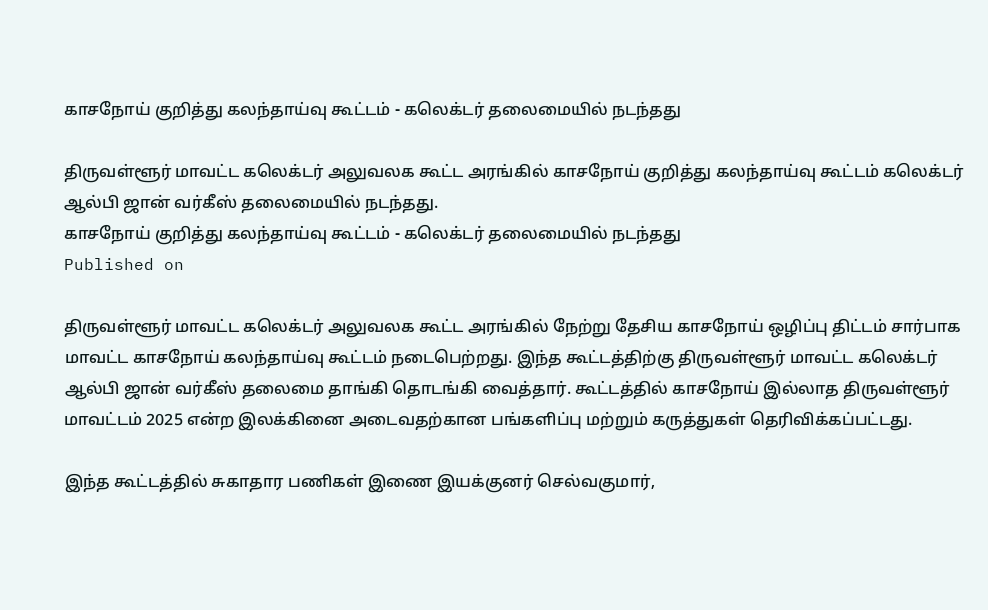காசநோய் குறித்து கலந்தாய்வு கூட்டம் - கலெக்டர் தலைமையில் நடந்தது

திருவள்ளூர் மாவட்ட கலெக்டர் அலுவலக கூட்ட அரங்கில் காசநோய் குறித்து கலந்தாய்வு கூட்டம் கலெக்டர் ஆல்பி ஜான் வர்கீஸ் தலைமையில் நடந்தது.
காசநோய் குறித்து கலந்தாய்வு கூட்டம் - கலெக்டர் தலைமையில் நடந்தது
Published on

திருவள்ளூர் மாவட்ட கலெக்டர் அலுவலக கூட்ட அரங்கில் நேற்று தேசிய காசநோய் ஒழிப்பு திட்டம் சார்பாக மாவட்ட காசநோய் கலந்தாய்வு கூட்டம் நடைபெற்றது. இந்த கூட்டத்திற்கு திருவள்ளூர் மாவட்ட கலெக்டர் ஆல்பி ஜான் வர்கீஸ் தலைமை தாங்கி தொடங்கி வைத்தார். கூட்டத்தில் காசநோய் இல்லாத திருவள்ளூர் மாவட்டம் 2025 என்ற இலக்கினை அடைவதற்கான பங்களிப்பு மற்றும் கருத்துகள் தெரிவிக்கப்பட்டது.

இந்த கூட்டத்தில் சுகாதார பணிகள் இணை இயக்குனர் செல்வகுமார்,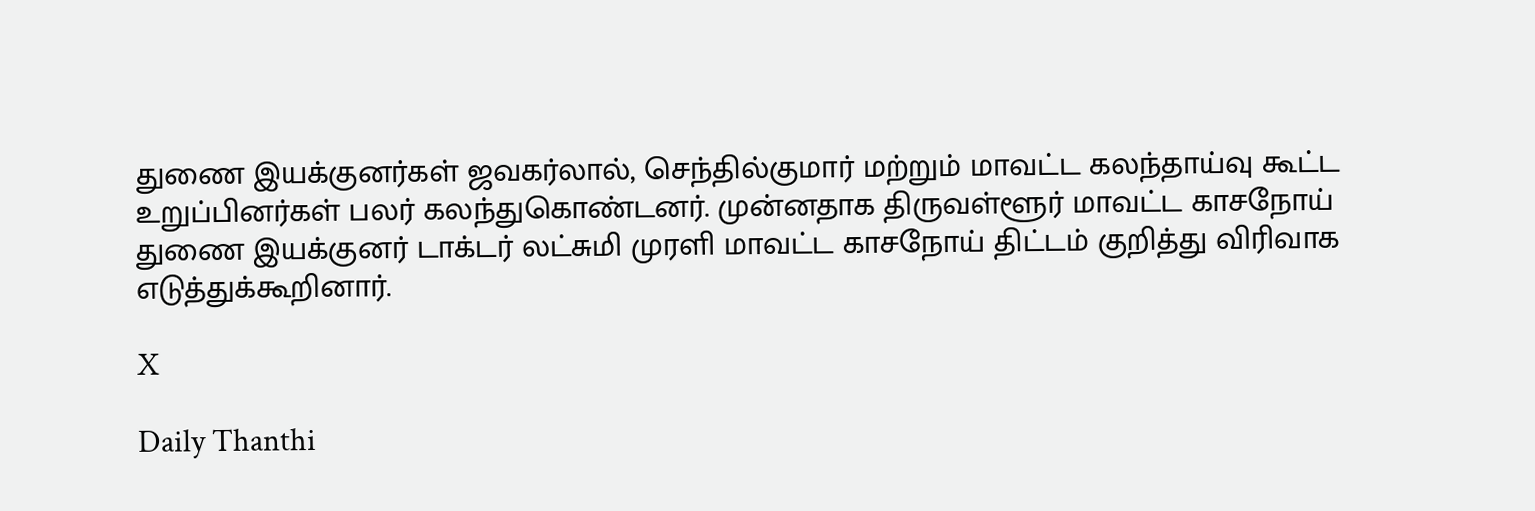துணை இயக்குனர்கள் ஜவகர்லால், செந்தில்குமார் மற்றும் மாவட்ட கலந்தாய்வு கூட்ட உறுப்பினர்கள் பலர் கலந்துகொண்டனர். முன்னதாக திருவள்ளூர் மாவட்ட காசநோய் துணை இயக்குனர் டாக்டர் லட்சுமி முரளி மாவட்ட காசநோய் திட்டம் குறித்து விரிவாக எடுத்துக்கூறினார்.

X

Daily Thanthi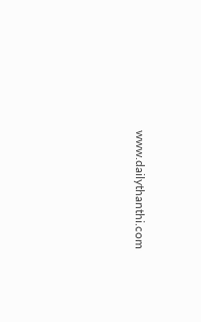www.dailythanthi.com